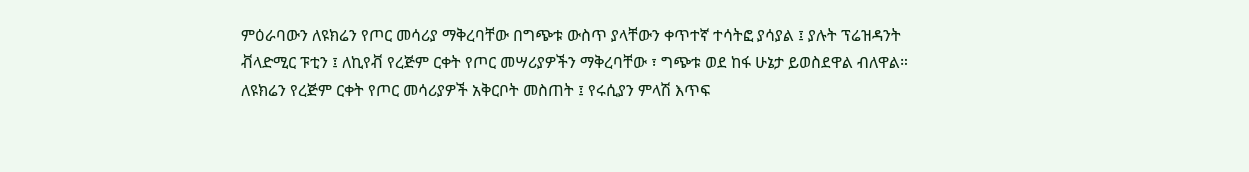ምዕራባውን ለዩክሬን የጦር መሳሪያ ማቅረባቸው በግጭቱ ውስጥ ያላቸውን ቀጥተኛ ተሳትፎ ያሳያል ፤ ያሉት ፕሬዝዳንት ቭላድሚር ፑቲን ፤ ለኪየቭ የረጅም ርቀት የጦር መሣሪያዎችን ማቅረባቸው ፣ ግጭቱ ወደ ከፋ ሁኔታ ይወስደዋል ብለዋል።
ለዩክሬን የረጅም ርቀት የጦር መሳሪያዎች አቅርቦት መስጠት ፤ የሩሲያን ምላሽ እጥፍ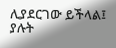ሊያደርገው ይችላል፤ ያሉት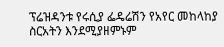ፕሬዝዳንቱ የሩሲያ ፌዴሬሽን የአየር መከላከያ ስርአትን እንደሚያዘምኑም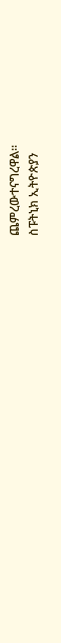ጨምረውተናግረዋል።
ስፑትኒክ ኢትዮጵያን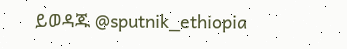ይወዳጁ @sputnik_ethiopia